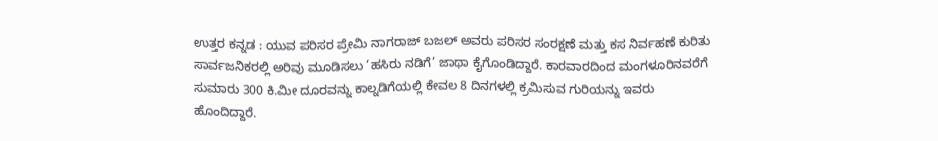ಉತ್ತರ ಕನ್ನಡ : ಯುವ ಪರಿಸರ ಪ್ರೇಮಿ ನಾಗರಾಜ್ ಬಜಲ್ ಅವರು ಪರಿಸರ ಸಂರಕ್ಷಣೆ ಮತ್ತು ಕಸ ನಿರ್ವಹಣೆ ಕುರಿತು ಸಾರ್ವಜನಿಕರಲ್ಲಿ ಅರಿವು ಮೂಡಿಸಲು ‘ಹಸಿರು ನಡಿಗೆ’ ಜಾಥಾ ಕೈಗೊಂಡಿದ್ದಾರೆ. ಕಾರವಾರದಿಂದ ಮಂಗಳೂರಿನವರೆಗೆ ಸುಮಾರು 300 ಕಿ.ಮೀ ದೂರವನ್ನು ಕಾಲ್ನಡಿಗೆಯಲ್ಲಿ ಕೇವಲ 8 ದಿನಗಳಲ್ಲಿ ಕ್ರಮಿಸುವ ಗುರಿಯನ್ನು ಇವರು ಹೊಂದಿದ್ದಾರೆ.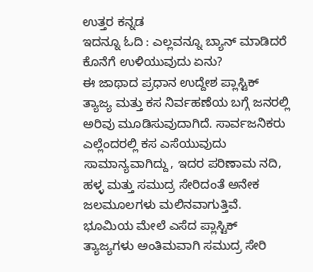ಉತ್ತರ ಕನ್ನಡ
ಇದನ್ನೂ ಓದಿ : ಎಲ್ಲವನ್ನೂ ಬ್ಯಾನ್ ಮಾಡಿದರೆ ಕೊನೆಗೆ ಉಳಿಯುವುದು ಏನು?
ಈ ಜಾಥಾದ ಪ್ರಧಾನ ಉದ್ದೇಶ ಪ್ಲಾಸ್ಟಿಕ್ ತ್ಯಾಜ್ಯ ಮತ್ತು ಕಸ ನಿರ್ವಹಣೆಯ ಬಗ್ಗೆ ಜನರಲ್ಲಿ ಅರಿವು ಮೂಡಿಸುವುದಾಗಿದೆ. ಸಾರ್ವಜನಿಕರು ಎಲ್ಲೆಂದರಲ್ಲಿ ಕಸ ಎಸೆಯುವುದು ಸಾಮಾನ್ಯವಾಗಿದ್ದು, ಇದರ ಪರಿಣಾಮ ನದಿ, ಹಳ್ಳ ಮತ್ತು ಸಮುದ್ರ ಸೇರಿದಂತೆ ಅನೇಕ ಜಲಮೂಲಗಳು ಮಲಿನವಾಗುತ್ತಿವೆ. ಭೂಮಿಯ ಮೇಲೆ ಎಸೆದ ಪ್ಲಾಸ್ಟಿಕ್ ತ್ಯಾಜ್ಯಗಳು ಅಂತಿಮವಾಗಿ ಸಮುದ್ರ ಸೇರಿ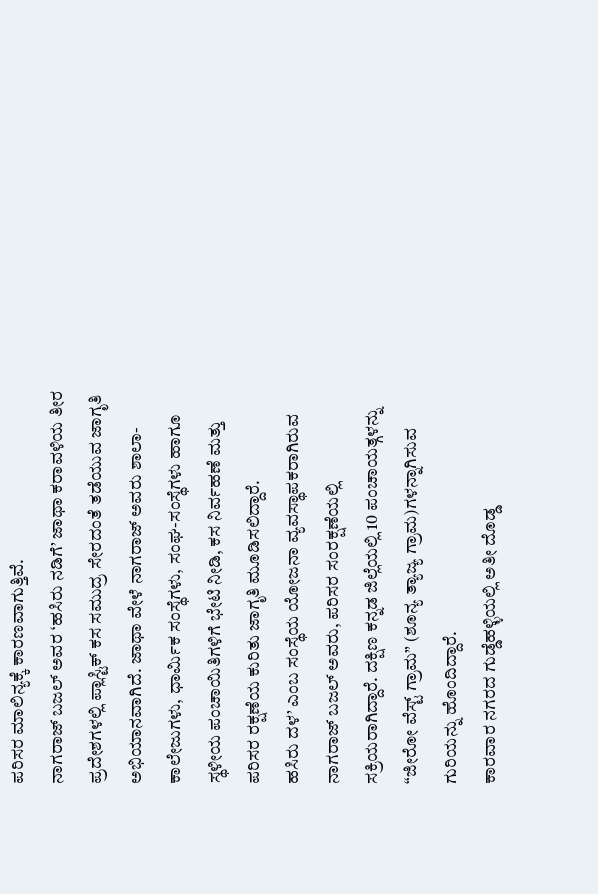ಪರಿಸರ ಮಾಲಿನ್ಯಕ್ಕೆ ಕಾರಣವಾಗುತ್ತಿವೆ.
ನಾಗರಾಜ್ ಬಜಲ್ ಅವರ ‘ಹಸಿರು ನಡಿಗೆ’ ಜಾಥಾ ಕರಾವಳಿಯ ತೀರ ಪ್ರದೇಶಗಳಲ್ಲಿ ಪ್ಲಾಸ್ಟಿಕ್ ಕಸ ಸಮುದ್ರ ಸೇರದಂತೆ ತಡೆಯುವ ಜಾಗೃತಿ ಅಭಿಯಾನವಾಗಿದೆ. ಜಾಥಾ ವೇಳೆ ನಾಗರಾಜ್ ಅವರು ಶಾಲಾ-ಕಾಲೇಜುಗಳು, ಧಾರ್ಮಿಕ ಸಂಸ್ಥೆಗಳು, ಸಂಘ-ಸಂಸ್ಥೆಗಳು ಹಾಗೂ ಸ್ಥಳೀಯ ಪಂಚಾಯಿತಿಗಳಿಗೆ ಭೇಟಿ ನೀಡಿ, ಕಸ ನಿರ್ವಹಣೆ ಮತ್ತು ಪರಿಸರ ರಕ್ಷಣೆಯ ಕುರಿತು ಜಾಗೃತಿ ಮೂಡಿಸಲಿದ್ದಾರೆ.
ಹಸಿರು ದಳ’ ಎಂಬ ಸಂಸ್ಥೆಯ ಯೋಜನಾ ವ್ಯವಸ್ಥಾಪಕರಾಗಿರುವ ನಾಗರಾಜ್ ಬಜಲ್ ಅವರು, ಪರಿಸರ ಸಂರಕ್ಷಣೆಯಲ್ಲಿ ಸಕ್ರಿಯರಾಗಿದ್ದಾರೆ. ದಕ್ಷಿಣ ಕನ್ನಡ ಜಿಲ್ಲೆಯಲ್ಲಿ 10 ಪಂಚಾಯತ್ಗಳನ್ನು “ಜೀರೋ ವೆಸ್ಟ್ ಗ್ರಾಮ” (ಶೂನ್ಯ ತ್ಯಾಜ್ಯ ಗ್ರಾಮ)ಗಳನ್ನಾಗಿಸುವ ಗುರಿಯನ್ನು ಹೊಂದಿದ್ದಾರೆ.
ಕಾರವಾರ ನಗರದ ಗುಡ್ಡೆಹಳ್ಳಿಯಲ್ಲಿ ಅತೀ ದೊಡ್ಡ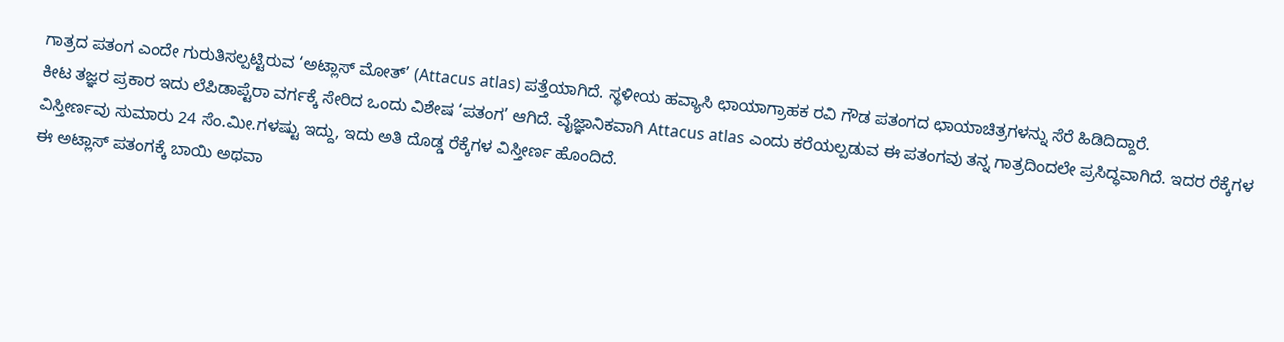ಗಾತ್ರದ ಪತಂಗ ಎಂದೇ ಗುರುತಿಸಲ್ಪಟ್ಟಿರುವ ‘ಅಟ್ಲಾಸ್ ಮೋತ್’ (Attacus atlas) ಪತ್ತೆಯಾಗಿದೆ. ಸ್ಥಳೀಯ ಹವ್ಯಾಸಿ ಛಾಯಾಗ್ರಾಹಕ ರವಿ ಗೌಡ ಪತಂಗದ ಛಾಯಾಚಿತ್ರಗಳನ್ನು ಸೆರೆ ಹಿಡಿದಿದ್ದಾರೆ.
ಕೀಟ ತಜ್ಞರ ಪ್ರಕಾರ ಇದು ಲೆಪಿಡಾಪ್ಟೆರಾ ವರ್ಗಕ್ಕೆ ಸೇರಿದ ಒಂದು ವಿಶೇಷ ‘ಪತಂಗ’ ಆಗಿದೆ. ವೈಜ್ಞಾನಿಕವಾಗಿ Attacus atlas ಎಂದು ಕರೆಯಲ್ಪಡುವ ಈ ಪತಂಗವು ತನ್ನ ಗಾತ್ರದಿಂದಲೇ ಪ್ರಸಿದ್ಧವಾಗಿದೆ. ಇದರ ರೆಕ್ಕೆಗಳ ವಿಸ್ತೀರ್ಣವು ಸುಮಾರು 24 ಸೆಂ.ಮೀ.ಗಳಷ್ಟು ಇದ್ದು, ಇದು ಅತಿ ದೊಡ್ಡ ರೆಕ್ಕೆಗಳ ವಿಸ್ತೀರ್ಣ ಹೊಂದಿದೆ.
ಈ ಅಟ್ಲಾಸ್ ಪತಂಗಕ್ಕೆ ಬಾಯಿ ಅಥವಾ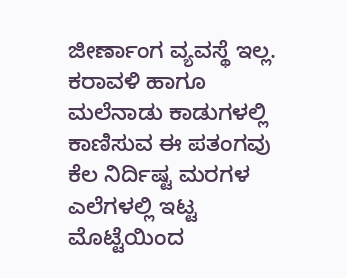ಜೀರ್ಣಾಂಗ ವ್ಯವಸ್ಥೆ ಇಲ್ಲ. ಕರಾವಳಿ ಹಾಗೂ ಮಲೆನಾಡು ಕಾಡುಗಳಲ್ಲಿ ಕಾಣಿಸುವ ಈ ಪತಂಗವು ಕೆಲ ನಿರ್ದಿಷ್ಟ ಮರಗಳ ಎಲೆಗಳಲ್ಲಿ ಇಟ್ಟ ಮೊಟ್ಟೆಯಿಂದ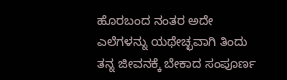ಹೊರಬಂದ ನಂತರ ಅದೇ ಎಲೆಗಳನ್ನು ಯಥೇಚ್ಛವಾಗಿ ತಿಂದು ತನ್ನ ಜೀವನಕ್ಕೆ ಬೇಕಾದ ಸಂಪೂರ್ಣ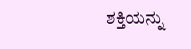ಶಕ್ತಿಯನ್ನು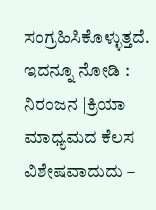ಸಂಗ್ರಹಿಸಿಕೊಳ್ಳುತ್ತದೆ.
ಇದನ್ನೂ ನೋಡಿ : ನಿರಂಜನ |ಕ್ರಿಯಾ ಮಾಧ್ಯಮದ ಕೆಲಸ ವಿಶೇಷವಾದುದು –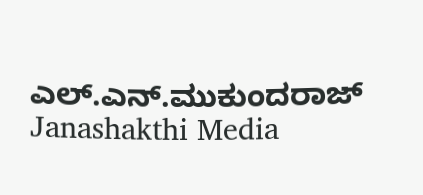ಎಲ್.ಎನ್.ಮುಕುಂದರಾಜ್ Janashakthi Media